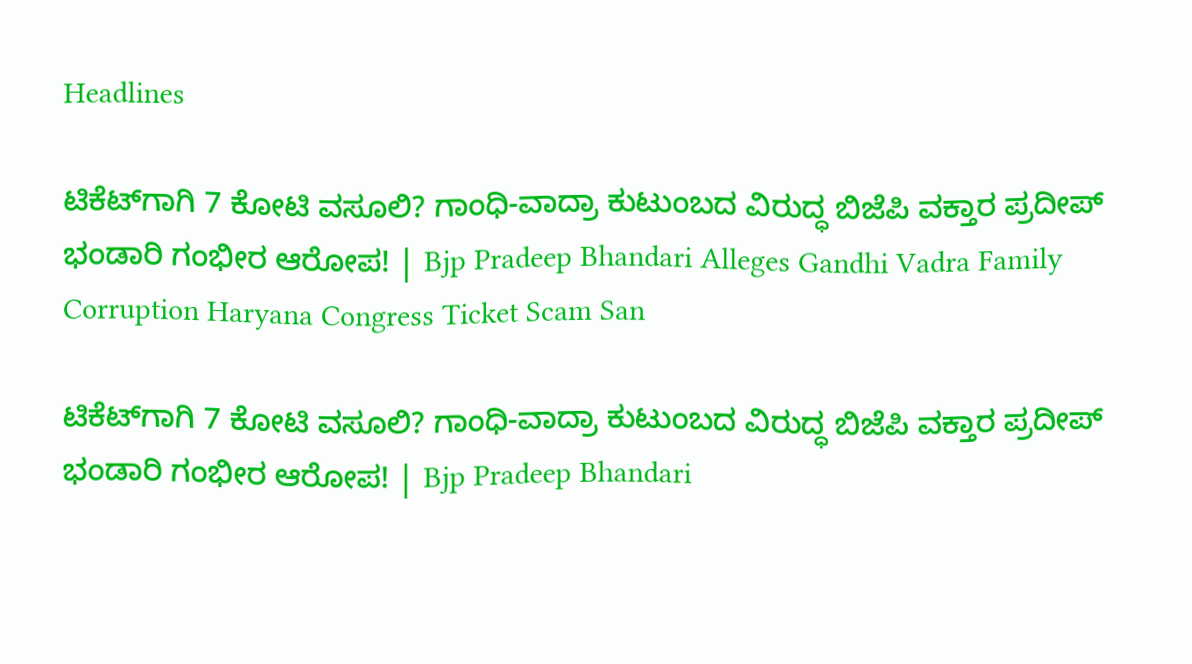Headlines

ಟಿಕೆಟ್‌ಗಾಗಿ 7 ಕೋಟಿ ವಸೂಲಿ? ಗಾಂಧಿ-ವಾದ್ರಾ ಕುಟುಂಬದ ವಿರುದ್ಧ ಬಿಜೆಪಿ ವಕ್ತಾರ ಪ್ರದೀಪ್ ಭಂಡಾರಿ ಗಂಭೀರ ಆರೋಪ! | Bjp Pradeep Bhandari Alleges Gandhi Vadra Family Corruption Haryana Congress Ticket Scam San

ಟಿಕೆಟ್‌ಗಾಗಿ 7 ಕೋಟಿ ವಸೂಲಿ? ಗಾಂಧಿ-ವಾದ್ರಾ ಕುಟುಂಬದ ವಿರುದ್ಧ ಬಿಜೆಪಿ ವಕ್ತಾರ ಪ್ರದೀಪ್ ಭಂಡಾರಿ ಗಂಭೀರ ಆರೋಪ! | Bjp Pradeep Bhandari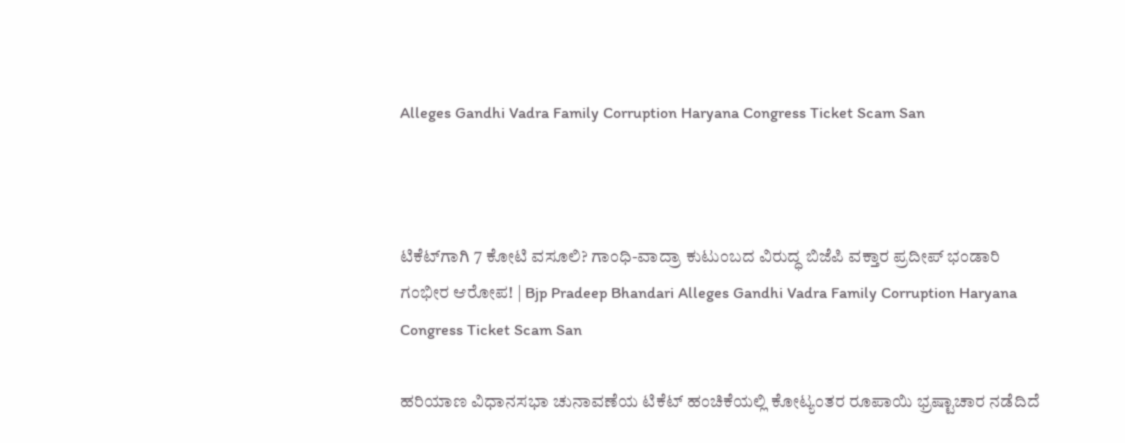Alleges Gandhi Vadra Family Corruption Haryana Congress Ticket Scam San



ಟಿಕೆಟ್‌ಗಾಗಿ 7 ಕೋಟಿ ವಸೂಲಿ? ಗಾಂಧಿ-ವಾದ್ರಾ ಕುಟುಂಬದ ವಿರುದ್ಧ ಬಿಜೆಪಿ ವಕ್ತಾರ ಪ್ರದೀಪ್ ಭಂಡಾರಿ ಗಂಭೀರ ಆರೋಪ! | Bjp Pradeep Bhandari Alleges Gandhi Vadra Family Corruption Haryana Congress Ticket Scam San

ಹರಿಯಾಣ ವಿಧಾನಸಭಾ ಚುನಾವಣೆಯ ಟಿಕೆಟ್ ಹಂಚಿಕೆಯಲ್ಲಿ ಕೋಟ್ಯಂತರ ರೂಪಾಯಿ ಭ್ರಷ್ಟಾಚಾರ ನಡೆದಿದೆ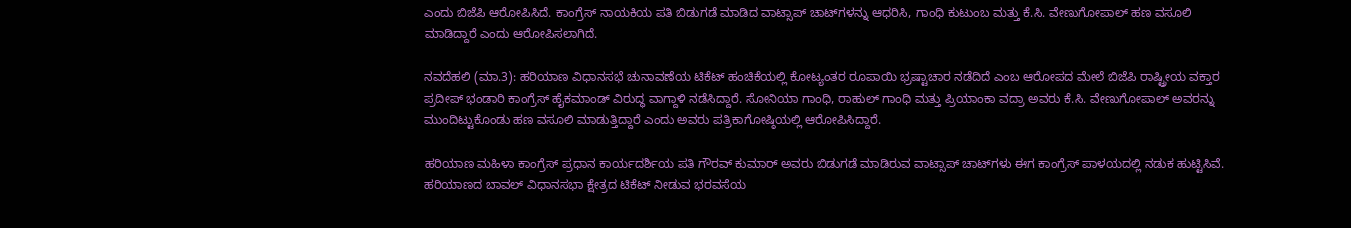ಎಂದು ಬಿಜೆಪಿ ಆರೋಪಿಸಿದೆ. ಕಾಂಗ್ರೆಸ್ ನಾಯಕಿಯ ಪತಿ ಬಿಡುಗಡೆ ಮಾಡಿದ ವಾಟ್ಸಾಪ್ ಚಾಟ್‌ಗಳನ್ನು ಆಧರಿಸಿ, ಗಾಂಧಿ ಕುಟುಂಬ ಮತ್ತು ಕೆ.ಸಿ. ವೇಣುಗೋಪಾಲ್ ಹಣ ವಸೂಲಿ ಮಾಡಿದ್ದಾರೆ ಎಂದು ಆರೋಪಿಸಲಾಗಿದೆ.

ನವದೆಹಲಿ (ಮಾ.3): ಹರಿಯಾಣ ವಿಧಾನಸಭೆ ಚುನಾವಣೆಯ ಟಿಕೆಟ್ ಹಂಚಿಕೆಯಲ್ಲಿ ಕೋಟ್ಯಂತರ ರೂಪಾಯಿ ಭ್ರಷ್ಟಾಚಾರ ನಡೆದಿದೆ ಎಂಬ ಆರೋಪದ ಮೇಲೆ ಬಿಜೆಪಿ ರಾಷ್ಟ್ರೀಯ ವಕ್ತಾರ ಪ್ರದೀಪ್ ಭಂಡಾರಿ ಕಾಂಗ್ರೆಸ್ ಹೈಕಮಾಂಡ್ ವಿರುದ್ಧ ವಾಗ್ದಾಳಿ ನಡೆಸಿದ್ದಾರೆ. ಸೋನಿಯಾ ಗಾಂಧಿ, ರಾಹುಲ್ ಗಾಂಧಿ ಮತ್ತು ಪ್ರಿಯಾಂಕಾ ವದ್ರಾ ಅವರು ಕೆ.ಸಿ. ವೇಣುಗೋಪಾಲ್ ಅವರನ್ನು ಮುಂದಿಟ್ಟುಕೊಂಡು ಹಣ ವಸೂಲಿ ಮಾಡುತ್ತಿದ್ದಾರೆ ಎಂದು ಅವರು ಪತ್ರಿಕಾಗೋಷ್ಠಿಯಲ್ಲಿ ಆರೋಪಿಸಿದ್ದಾರೆ.

ಹರಿಯಾಣ ಮಹಿಳಾ ಕಾಂಗ್ರೆಸ್ ಪ್ರಧಾನ ಕಾರ್ಯದರ್ಶಿಯ ಪತಿ ಗೌರವ್ ಕುಮಾರ್ ಅವರು ಬಿಡುಗಡೆ ಮಾಡಿರುವ ವಾಟ್ಸಾಪ್ ಚಾಟ್‌ಗಳು ಈಗ ಕಾಂಗ್ರೆಸ್ ಪಾಳಯದಲ್ಲಿ ನಡುಕ ಹುಟ್ಟಿಸಿವೆ. ಹರಿಯಾಣದ ಬಾವಲ್ ವಿಧಾನಸಭಾ ಕ್ಷೇತ್ರದ ಟಿಕೆಟ್ ನೀಡುವ ಭರವಸೆಯ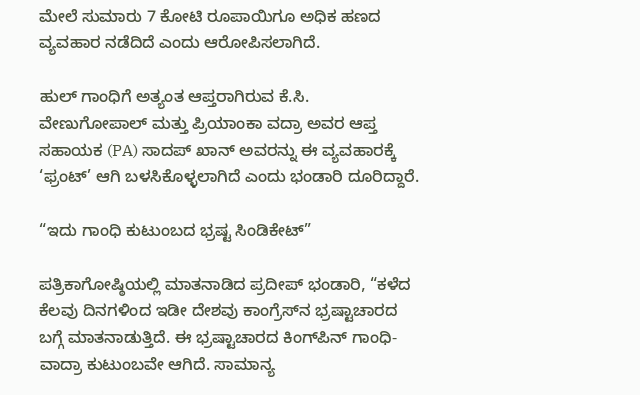ಮೇಲೆ ಸುಮಾರು 7 ಕೋಟಿ ರೂಪಾಯಿಗೂ ಅಧಿಕ ಹಣದ ವ್ಯವಹಾರ ನಡೆದಿದೆ ಎಂದು ಆರೋಪಿಸಲಾಗಿದೆ.

ಹುಲ್ ಗಾಂಧಿಗೆ ಅತ್ಯಂತ ಆಪ್ತರಾಗಿರುವ ಕೆ.ಸಿ. ವೇಣುಗೋಪಾಲ್ ಮತ್ತು ಪ್ರಿಯಾಂಕಾ ವದ್ರಾ ಅವರ ಆಪ್ತ ಸಹಾಯಕ (PA) ಸಾದಪ್ ಖಾನ್ ಅವರನ್ನು ಈ ವ್ಯವಹಾರಕ್ಕೆ ‘ಫ್ರಂಟ್’ ಆಗಿ ಬಳಸಿಕೊಳ್ಳಲಾಗಿದೆ ಎಂದು ಭಂಡಾರಿ ದೂರಿದ್ದಾರೆ.

“ಇದು ಗಾಂಧಿ ಕುಟುಂಬದ ಭ್ರಷ್ಟ ಸಿಂಡಿಕೇಟ್”

ಪತ್ರಿಕಾಗೋಷ್ಠಿಯಲ್ಲಿ ಮಾತನಾಡಿದ ಪ್ರದೀಪ್ ಭಂಡಾರಿ, “ಕಳೆದ ಕೆಲವು ದಿನಗಳಿಂದ ಇಡೀ ದೇಶವು ಕಾಂಗ್ರೆಸ್‌ನ ಭ್ರಷ್ಟಾಚಾರದ ಬಗ್ಗೆ ಮಾತನಾಡುತ್ತಿದೆ. ಈ ಭ್ರಷ್ಟಾಚಾರದ ಕಿಂಗ್‌ಪಿನ್ ಗಾಂಧಿ-ವಾದ್ರಾ ಕುಟುಂಬವೇ ಆಗಿದೆ. ಸಾಮಾನ್ಯ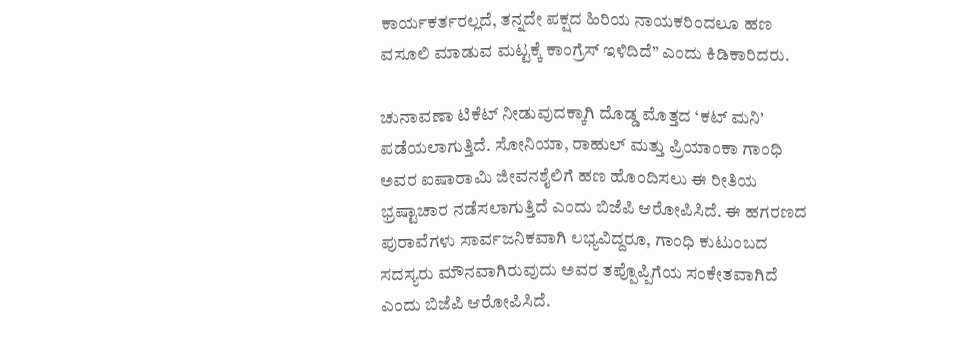ಕಾರ್ಯಕರ್ತರಲ್ಲದೆ, ತನ್ನದೇ ಪಕ್ಷದ ಹಿರಿಯ ನಾಯಕರಿಂದಲೂ ಹಣ ವಸೂಲಿ ಮಾಡುವ ಮಟ್ಟಕ್ಕೆ ಕಾಂಗ್ರೆಸ್ ಇಳಿದಿದೆ” ಎಂದು ಕಿಡಿಕಾರಿದರು.

ಚುನಾವಣಾ ಟಿಕೆಟ್ ನೀಡುವುದಕ್ಕಾಗಿ ದೊಡ್ಡ ಮೊತ್ತದ ‘ಕಟ್ ಮನಿ’ ಪಡೆಯಲಾಗುತ್ತಿದೆ. ಸೋನಿಯಾ, ರಾಹುಲ್ ಮತ್ತು ಪ್ರಿಯಾಂಕಾ ಗಾಂಧಿ ಅವರ ಐಷಾರಾಮಿ ಜೀವನಶೈಲಿಗೆ ಹಣ ಹೊಂದಿಸಲು ಈ ರೀತಿಯ ಭ್ರಷ್ಟಾಚಾರ ನಡೆಸಲಾಗುತ್ತಿದೆ ಎಂದು ಬಿಜೆಪಿ ಆರೋಪಿಸಿದೆ. ಈ ಹಗರಣದ ಪುರಾವೆಗಳು ಸಾರ್ವಜನಿಕವಾಗಿ ಲಭ್ಯವಿದ್ದರೂ, ಗಾಂಧಿ ಕುಟುಂಬದ ಸದಸ್ಯರು ಮೌನವಾಗಿರುವುದು ಅವರ ತಪ್ಪೊಪ್ಪಿಗೆಯ ಸಂಕೇತವಾಗಿದೆ ಎಂದು ಬಿಜೆಪಿ ಆರೋಪಿಸಿದೆ.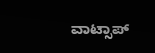ವಾಟ್ಸಾಪ್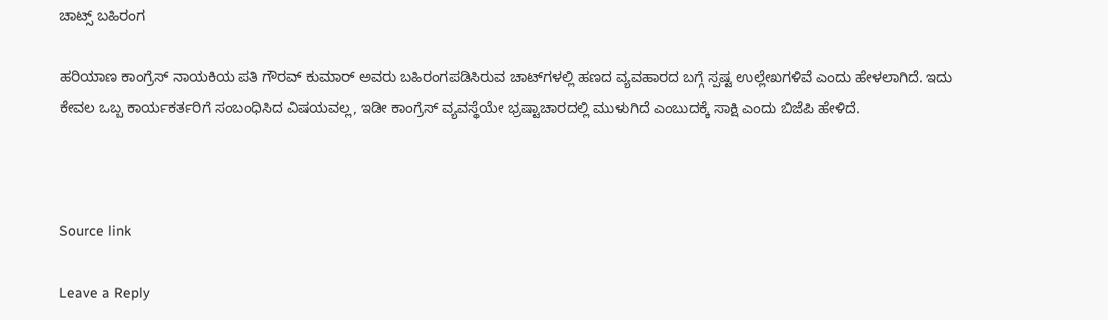ಚಾಟ್ಸ್ ಬಹಿರಂಗ

ಹರಿಯಾಣ ಕಾಂಗ್ರೆಸ್ ನಾಯಕಿಯ ಪತಿ ಗೌರವ್ ಕುಮಾರ್ ಅವರು ಬಹಿರಂಗಪಡಿಸಿರುವ ಚಾಟ್‌ಗಳಲ್ಲಿ ಹಣದ ವ್ಯವಹಾರದ ಬಗ್ಗೆ ಸ್ಪಷ್ಟ ಉಲ್ಲೇಖಗಳಿವೆ ಎಂದು ಹೇಳಲಾಗಿದೆ. ಇದು ಕೇವಲ ಒಬ್ಬ ಕಾರ್ಯಕರ್ತರಿಗೆ ಸಂಬಂಧಿಸಿದ ವಿಷಯವಲ್ಲ, ಇಡೀ ಕಾಂಗ್ರೆಸ್ ವ್ಯವಸ್ಥೆಯೇ ಭ್ರಷ್ಟಾಚಾರದಲ್ಲಿ ಮುಳುಗಿದೆ ಎಂಬುದಕ್ಕೆ ಸಾಕ್ಷಿ ಎಂದು ಬಿಜೆಪಿ ಹೇಳಿದೆ.



Source link

Leave a Reply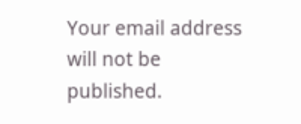Your email address will not be published.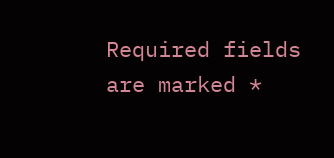Required fields are marked *